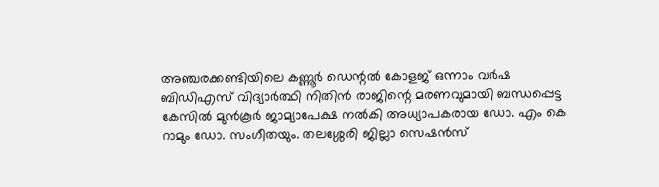അഞ്ചരക്കണ്ടിയിലെ കണ്ണൂര്‍ ഡെന്റല്‍ കോളജ് ഒന്നാം വര്‍ഷ ബിഡിഎസ് വിദ്യാര്‍ത്ഥി നിതിന്‍ രാജിന്റെ മരണവുമായി ബന്ധപ്പെട്ട കേസില്‍ മുന്‍കൂര്‍ ജാമ്യാപേക്ഷ നല്‍കി അധ്യാപകരായ ഡോ. എം കെ റാമും ഡോ. സംഗീതയും. തലശ്ശേരി ജില്ലാ സെഷന്‍സ്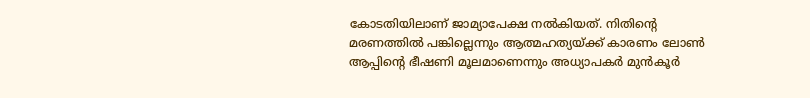കോടതിയിലാണ് ജാമ്യാപേക്ഷ നല്‍കിയത്. നിതിന്റെ മരണത്തില്‍ പങ്കില്ലെന്നും ആത്മഹത്യയ്ക്ക് കാരണം ലോണ്‍ ആപ്പിന്റെ ഭീഷണി മൂലമാണെന്നും അധ്യാപകര്‍ മുന്‍കൂര്‍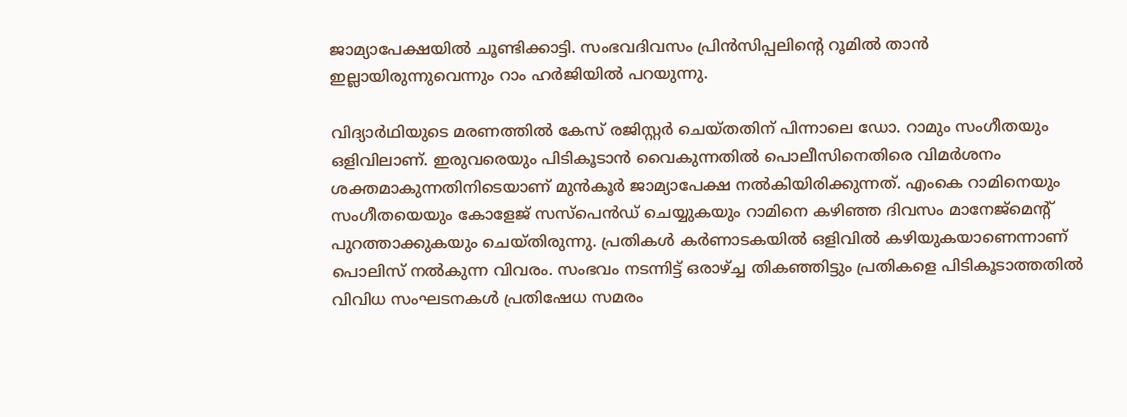ജാമ്യാപേക്ഷയില്‍ ചൂണ്ടിക്കാട്ടി. സംഭവദിവസം പ്രിന്‍സിപ്പലിന്റെ റൂമില്‍ താന്‍ ഇല്ലായിരുന്നുവെന്നും റാം ഹര്‍ജിയില്‍ പറയുന്നു.

വിദ്യാര്‍ഥിയുടെ മരണത്തില്‍ കേസ് രജിസ്റ്റര്‍ ചെയ്തതിന് പിന്നാലെ ഡോ. റാമും സംഗീതയും ഒളിവിലാണ്. ഇരുവരെയും പിടികൂടാന്‍ വൈകുന്നതില്‍ പൊലീസിനെതിരെ വിമര്‍ശനം ശക്തമാകുന്നതിനിടെയാണ് മുന്‍കൂര്‍ ജാമ്യാപേക്ഷ നല്‍കിയിരിക്കുന്നത്. എംകെ റാമിനെയും സംഗീതയെയും കോളേജ് സസ്പെന്‍ഡ് ചെയ്യുകയും റാമിനെ കഴിഞ്ഞ ദിവസം മാനേജ്മെന്റ് പുറത്താക്കുകയും ചെയ്തിരുന്നു. പ്രതികള്‍ കര്‍ണാടകയില്‍ ഒളിവില്‍ കഴിയുകയാണെന്നാണ് പൊലിസ് നല്‍കുന്ന വിവരം. സംഭവം നടന്നിട്ട് ഒരാഴ്ച്ച തികഞ്ഞിട്ടും പ്രതികളെ പിടികൂടാത്തതില്‍ വിവിധ സംഘടനകള്‍ പ്രതിഷേധ സമരം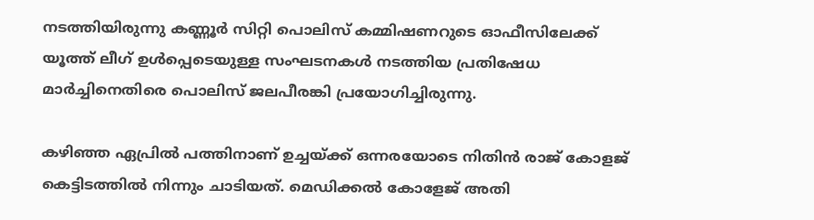നടത്തിയിരുന്നു കണ്ണൂര്‍ സിറ്റി പൊലിസ് കമ്മിഷണറുടെ ഓഫീസിലേക്ക് യൂത്ത് ലീഗ് ഉള്‍പ്പെടെയുള്ള സംഘടനകള്‍ നടത്തിയ പ്രതിഷേധ മാര്‍ച്ചിനെതിരെ പൊലിസ് ജലപീരങ്കി പ്രയോഗിച്ചിരുന്നു.

കഴിഞ്ഞ ഏപ്രില്‍ പത്തിനാണ് ഉച്ചയ്ക്ക് ഒന്നരയോടെ നിതിന്‍ രാജ് കോളജ് കെട്ടിടത്തില്‍ നിന്നും ചാടിയത്. മെഡിക്കല്‍ കോളേജ് അതി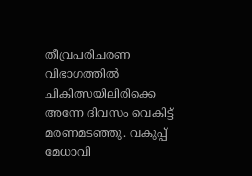തീവ്രപരിചരണ വിഭാഗത്തില്‍ ചികിത്സയിലിരിക്കെ അന്നേ ദിവസം വെകിട്ട് മരണമടഞ്ഞു. വകുപ്പ് മേധാവി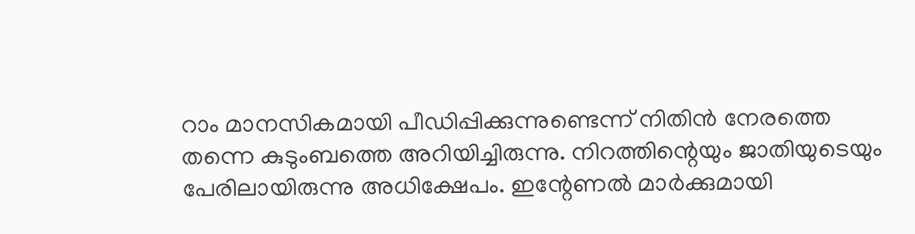റാം മാനസികമായി പീഡിപ്പിക്കുന്നുണ്ടെന്ന് നിതിന്‍ നേരത്തെ തന്നെ കുടുംബത്തെ അറിയിച്ചിരുന്നു. നിറത്തിന്റെയും ജാതിയുടെയും പേരിലായിരുന്നു അധിക്ഷേപം. ഇന്റേണല്‍ മാര്‍ക്കുമായി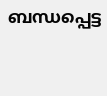ബന്ധപ്പെട്ട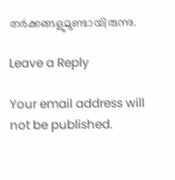തര്‍ക്കങ്ങളുമുണ്ടായിരുന്നു.

Leave a Reply

Your email address will not be published.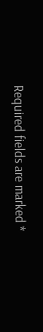Required fields are marked *